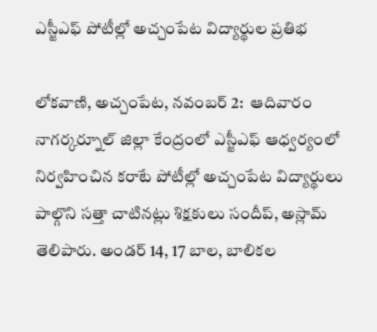ఎస్జీఎఫ్ పోటీల్లో అచ్చంపేట విద్యార్థుల ప్రతిభ

లోకవాణి, అచ్చంపేట, నవంబర్ 2:  ఆదివారం నాగర్కర్నూల్ జిల్లా కేంద్రంలో ఎస్జీఎఫ్ ఆధ్వర్యంలో నిర్వహించిన కరాటే పోటీల్లో అచ్చంపేట విద్యార్థులు పాల్గొని సత్తా చాటినట్లు శిక్షకులు సందీప్, అస్లామ్ తెలిపారు. అండర్ 14, 17 బాల, బాలికల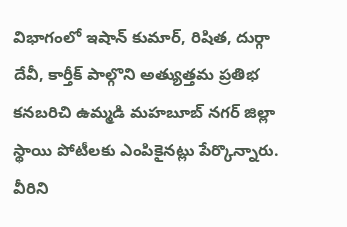విభాగంలో ఇషాన్ కుమార్, రిషిత, దుర్గా దేవీ, కార్తీక్ పాల్గొని అత్యుత్తమ ప్రతిభ కనబరిచి ఉమ్మడి మహబూబ్ నగర్ జిల్లా స్థాయి పోటీలకు ఎంపికైనట్లు పేర్కొన్నారు. వీరిని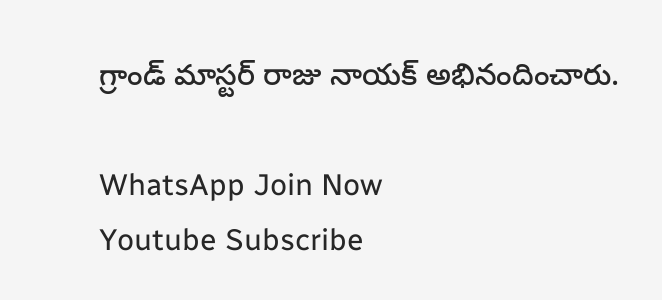గ్రాండ్ మాస్టర్ రాజు నాయక్ అభినందించారు.

WhatsApp Join Now
Youtube Subscribe